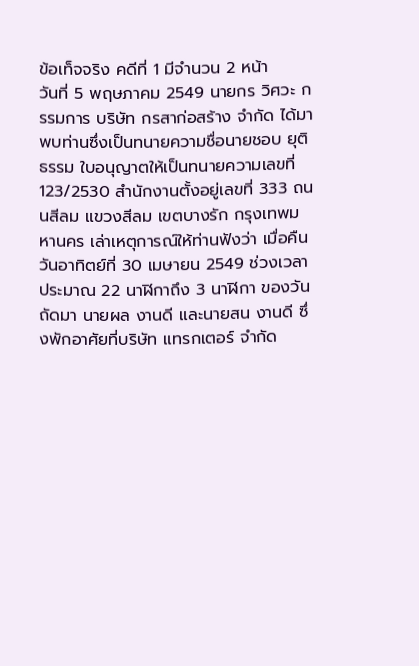ข้อเท็จจริง คดีที่ 1 มีจำนวน 2 หน้า
วันที่ 5 พฤษภาคม 2549 นายกร วิศวะ กรรมการ บริษัท กรสาก่อสร้าง จำกัด ได้มาพบท่านซึ่งเป็นทนายความชื่อนายชอบ ยุติธรรม ใบอนุญาตให้เป็นทนายความเลขที่ 123/2530 สำนักงานตั้งอยู่เลขที่ 333 ถนนสีลม แขวงสีลม เขตบางรัก กรุงเทพมหานคร เล่าเหตุการณ์ให้ท่านฟังว่า เมื่อคืนวันอาทิตย์ที่ 30 เมษายน 2549 ช่วงเวลาประมาณ 22 นาฬิกาถึง 3 นาฬิกา ของวันถัดมา นายผล งานดี และนายสน งานดี ซึ่งพักอาศัยที่บริษัท แทรกเตอร์ จำกัด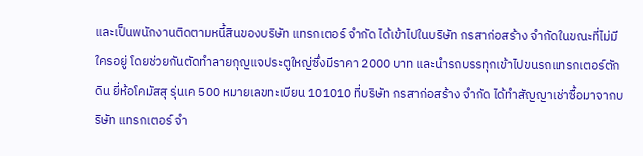และเป็นพนักงานติดตามหนี้สินของบริษัท แทรกเตอร์ จำกัด ได้เข้าไปในบริษัท กรสาก่อสร้าง จำกัดในขณะที่ไม่มีใครอยู่ โดยช่วยกันตัดทำลายกุญแจประตูใหญ่ซึ่งมีราคา 2000 บาท และนำรถบรรทุกเข้าไปขนรถแทรกเตอร์ตักดิน ยี่ห้อโคมัสสุ รุ่นเค 500 หมายเลขทะเบียน 101010 ที่บริษัท กรสาก่อสร้าง จำกัด ได้ทำสัญญาเช่าซื้อมาจากบริษัท แทรกเตอร์ จำ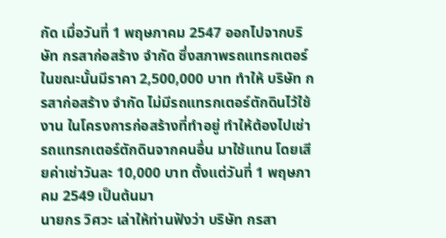กัด เมื่อวันที่ 1 พฤษภาคม 2547 ออกไปจากบริษัท กรสาก่อสร้าง จำกัด ซึ่งสภาพรถแทรกเตอร์ในขณะนั้นมีราคา 2,500,000 บาท ทำให้ บริษัท กรสาก่อสร้าง จำกัด ไม่มีรถแทรกเตอร์ตักดินไว้ใช้งาน ในโครงการก่อสร้างที่ทำอยู่ ทำให้ต้องไปเช่ารถแทรกเตอร์ตักดินจากคนอื่น มาใช้แทน โดยเสียค่าเช่าวันละ 10,000 บาท ตั้งแต่วันที่ 1 พฤษภาคม 2549 เป็นต้นมา
นายกร วิศวะ เล่าให้ท่านฟังว่า บริษัท กรสา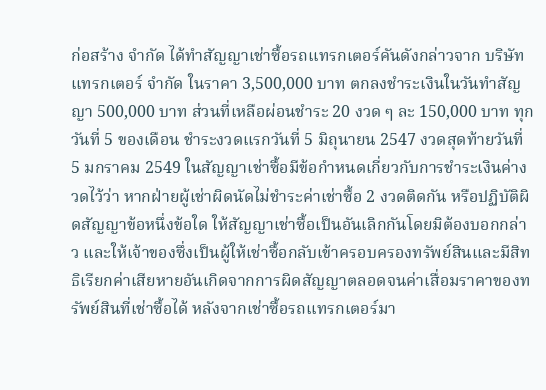ก่อสร้าง จำกัด ได้ทำสัญญาเช่าซื้อรถแทรกเตอร์คันดังกล่าวจาก บริษัท แทรกเตอร์ จำกัด ในราคา 3,500,000 บาท ตกลงชำระเงินในวันทำสัญญา 500,000 บาท ส่วนที่เหลือผ่อนชำระ 20 งวด ๆ ละ 150,000 บาท ทุกวันที่ 5 ของเดือน ชำระงวดแรกวันที่ 5 มิถุนายน 2547 งวดสุดท้ายวันที่ 5 มกราคม 2549 ในสัญญาเช่าซื้อมีข้อกำหนดเกี่ยวกับการชำระเงินค่างวดไว้ว่า หากฝ่ายผู้เช่าผิดนัดไม่ชำระค่าเช่าซื้อ 2 งวดติดกัน หรือปฏิบัติผิดสัญญาข้อหนึ่งข้อใด ให้สัญญาเช่าซื้อเป็นอันเลิกกันโดยมิต้องบอกกล่าว และให้เจ้าของซึ่งเป็นผู้ให้เช่าซื้อกลับเข้าครอบครองทรัพย์สินและมีสิทธิเรียกค่าเสียหายอันเกิดจากการผิดสัญญาตลอดจนค่าเสื่อมราคาของทรัพย์สินที่เช่าซื้อได้ หลังจากเช่าซื้อรถแทรกเตอร์มา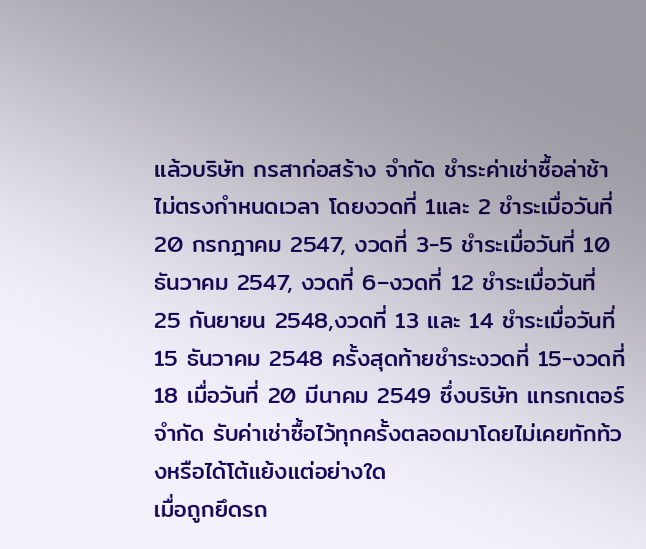แล้วบริษัท กรสาก่อสร้าง จำกัด ชำระค่าเช่าซื้อล่าช้าไม่ตรงกำหนดเวลา โดยงวดที่ 1และ 2 ชำระเมื่อวันที่ 20 กรกฎาคม 2547, งวดที่ 3-5 ชำระเมื่อวันที่ 10 ธันวาคม 2547, งวดที่ 6–งวดที่ 12 ชำระเมื่อวันที่ 25 กันยายน 2548,งวดที่ 13 และ 14 ชำระเมื่อวันที่ 15 ธันวาคม 2548 ครั้งสุดท้ายชำระงวดที่ 15-งวดที่ 18 เมื่อวันที่ 20 มีนาคม 2549 ซึ่งบริษัท แทรกเตอร์ จำกัด รับค่าเช่าซื้อไว้ทุกครั้งตลอดมาโดยไม่เคยทักท้วงหรือได้โต้แย้งแต่อย่างใด
เมื่อถูกยึดรถ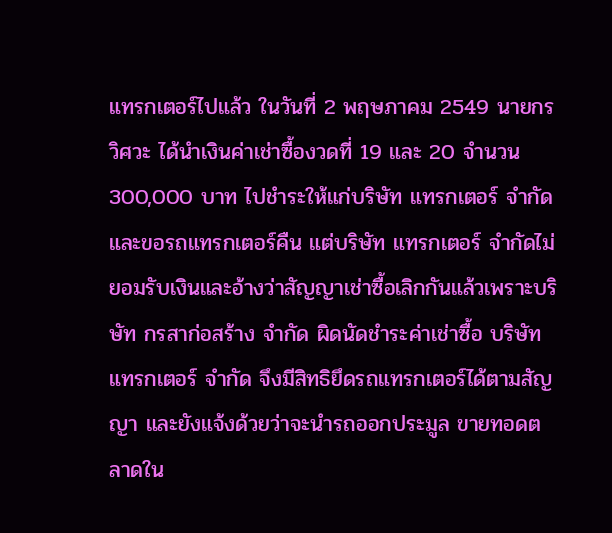แทรกเตอร์ไปแล้ว ในวันที่ 2 พฤษภาคม 2549 นายกร วิศวะ ได้นำเงินค่าเช่าซื้องวดที่ 19 และ 20 จำนวน 300,000 บาท ไปชำระให้แก่บริษัท แทรกเตอร์ จำกัด และขอรถแทรกเตอร์คืน แต่บริษัท แทรกเตอร์ จำกัดไม่ยอมรับเงินและอ้างว่าสัญญาเช่าซื้อเลิกกันแล้วเพราะบริษัท กรสาก่อสร้าง จำกัด ผิดนัดชำระค่าเช่าซื้อ บริษัท แทรกเตอร์ จำกัด จึงมีสิทธิยึดรถแทรกเตอร์ได้ตามสัญญา และยังแจ้งด้วยว่าจะนำรถออกประมูล ขายทอดตลาดใน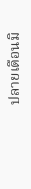ปลายเดือนมิ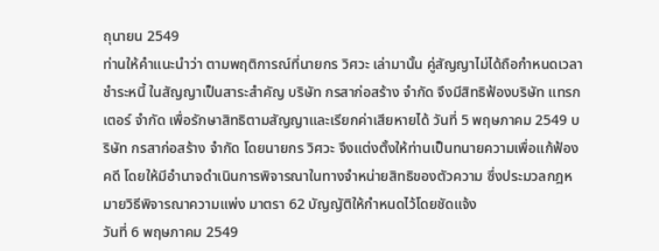ถุนายน 2549
ท่านให้คำแนะนำว่า ตามพฤติการณ์ที่นายกร วิศวะ เล่ามานั้น คู่สัญญาไม่ได้ถือกำหนดเวลาชำระหนี้ ในสัญญาเป็นสาระสำคัญ บริษัท กรสาก่อสร้าง จำกัด จึงมีสิทธิฟ้องบริษัท แทรกเตอร์ จำกัด เพื่อรักษาสิทธิตามสัญญาและเรียกค่าเสียหายได้ วันที่ 5 พฤษภาคม 2549 บริษัท กรสาก่อสร้าง จำกัด โดยนายกร วิศวะ จึงแต่งตั้งให้ท่านเป็นทนายความเพื่อแก้ฟ้องคดี โดยให้มีอำนาจดำเนินการพิจารณาในทางจำหน่ายสิทธิของตัวความ ซึ่งประมวลกฎหมายวิธีพิจารณาความแพ่ง มาตรา 62 บัญญัติให้กำหนดไว้โดยชัดแจ้ง
วันที่ 6 พฤษภาคม 2549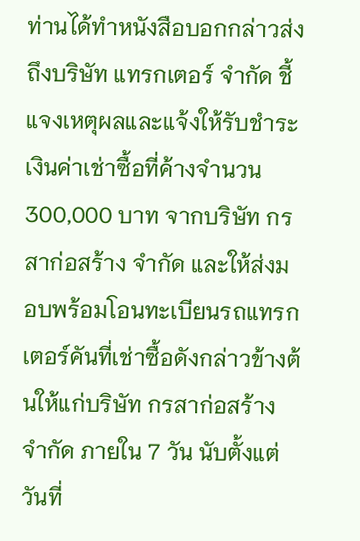ท่านได้ทำหนังสือบอกกล่าวส่งถึงบริษัท แทรกเตอร์ จำกัด ชี้แจงเหตุผลและแจ้งให้รับชำระเงินค่าเช่าซื้อที่ค้างจำนวน 300,000 บาท จากบริษัท กรสาก่อสร้าง จำกัด และให้ส่งมอบพร้อมโอนทะเบียนรถแทรกเตอร์คันที่เช่าซื้อดังกล่าวข้างต้นให้แก่บริษัท กรสาก่อสร้าง จำกัด ภายใน 7 วัน นับตั้งแต่วันที่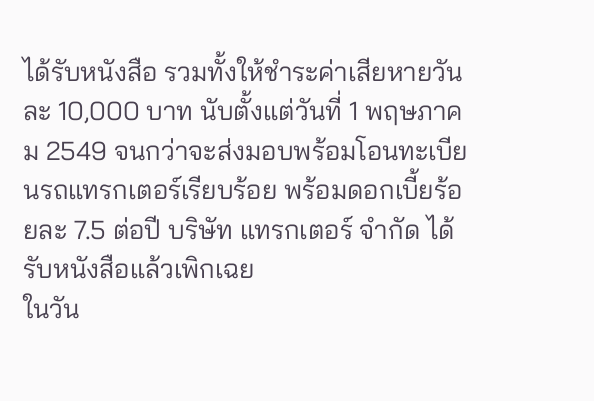ได้รับหนังสือ รวมทั้งให้ชำระค่าเสียหายวันละ 10,000 บาท นับตั้งแต่วันที่ 1 พฤษภาคม 2549 จนกว่าจะส่งมอบพร้อมโอนทะเบียนรถแทรกเตอร์เรียบร้อย พร้อมดอกเบี้ยร้อยละ 7.5 ต่อปี บริษัท แทรกเตอร์ จำกัด ได้รับหนังสือแล้วเพิกเฉย
ในวัน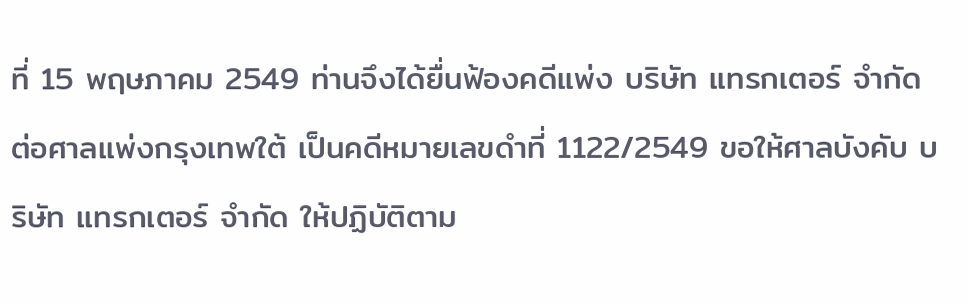ที่ 15 พฤษภาคม 2549 ท่านจึงได้ยื่นฟ้องคดีแพ่ง บริษัท แทรกเตอร์ จำกัด ต่อศาลแพ่งกรุงเทพใต้ เป็นคดีหมายเลขดำที่ 1122/2549 ขอให้ศาลบังคับ บริษัท แทรกเตอร์ จำกัด ให้ปฏิบัติตาม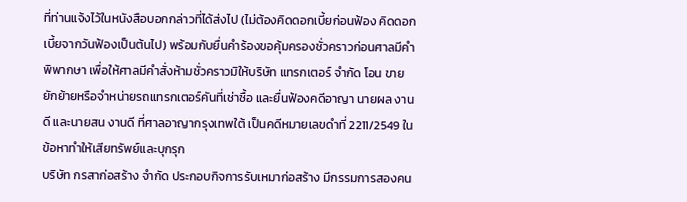ที่ท่านแจ้งไว้ในหนังสือบอกกล่าวที่ได้ส่งไป (ไม่ต้องคิดดอกเบี้ยก่อนฟ้อง คิดดอกเบี้ยจากวันฟ้องเป็นต้นไป) พร้อมกับยื่นคำร้องขอคุ้มครองชั่วคราวก่อนศาลมีคำพิพากษา เพื่อให้ศาลมีคำสั่งห้ามชั่วคราวมิให้บริษัท แทรกเตอร์ จำกัด โอน ขาย ยักย้ายหรือจำหน่ายรถแทรกเตอร์คันที่เช่าซื้อ และยื่นฟ้องคดีอาญา นายผล งานดี และนายสน งานดี ที่ศาลอาญากรุงเทพใต้ เป็นคดีหมายเลขดำที่ 2211/2549 ในข้อหาทำให้เสียทรัพย์และบุกรุก
บริษัท กรสาก่อสร้าง จำกัด ประกอบกิจการรับเหมาก่อสร้าง มีกรรมการสองคน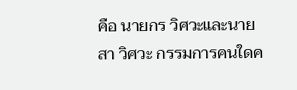คือ นายกร วิศวะและนายสา วิศวะ กรรมการคนใดค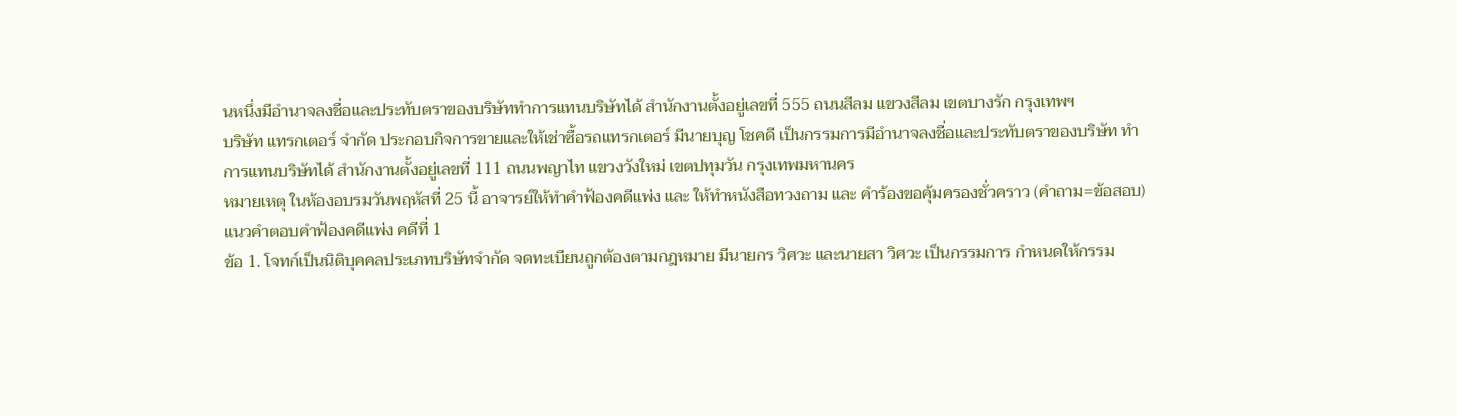นหนึ่งมีอำนาจลงชื่อและประทับตราของบริษัททำการแทนบริษัทได้ สำนักงานตั้งอยู่เลขที่ 555 ถนนสีลม แขวงสีลม เขตบางรัก กรุงเทพฯ
บริษัท แทรกเตอร์ จำกัด ประกอบกิจการขายและให้เช่าซื้อรถแทรกเตอร์ มีนายบุญ โชคดี เป็นกรรมการมีอำนาจลงชื่อและประทับตราของบริษัท ทำการแทนบริษัทได้ สำนักงานตั้งอยู่เลขที่ 111 ถนนพญาไท แขวงวังใหม่ เขตปทุมวัน กรุงเทพมหานคร
หมายเหตุ ในห้องอบรมวันพฤหัสที่ 25 นี้ อาจารย์ให้ทำคำฟ้องคดีแพ่ง และ ให้ทำหนังสือทวงถาม และ คำร้องขอคุ้มครองชั่วคราว (คำถาม=ข้อสอบ)
แนวคำตอบคำฟ้องคดีแพ่ง คดีที่ 1
ข้อ 1. โจทก์เป็นนิติบุคคลประเภทบริษัทจำกัด จดทะเบียนถูกต้องตามกฎหมาย มีนายกร วิศวะ และนายสา วิศวะ เป็นกรรมการ กำหนดให้กรรม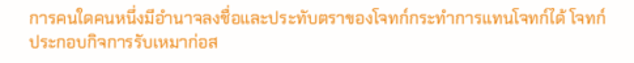การคนใดคนหนึ่งมีอำนาจลงชื่อและประทับตราของโจทก์กระทำการแทนโจทก์ได้ โจทก์ประกอบกิจการรับเหมาก่อส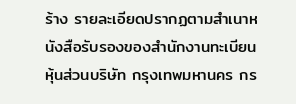ร้าง รายละเอียดปรากฏตามสำเนาหนังสือรับรองของสำนักงานทะเบียนหุ้นส่วนบริษัท กรุงเทพมหานคร กร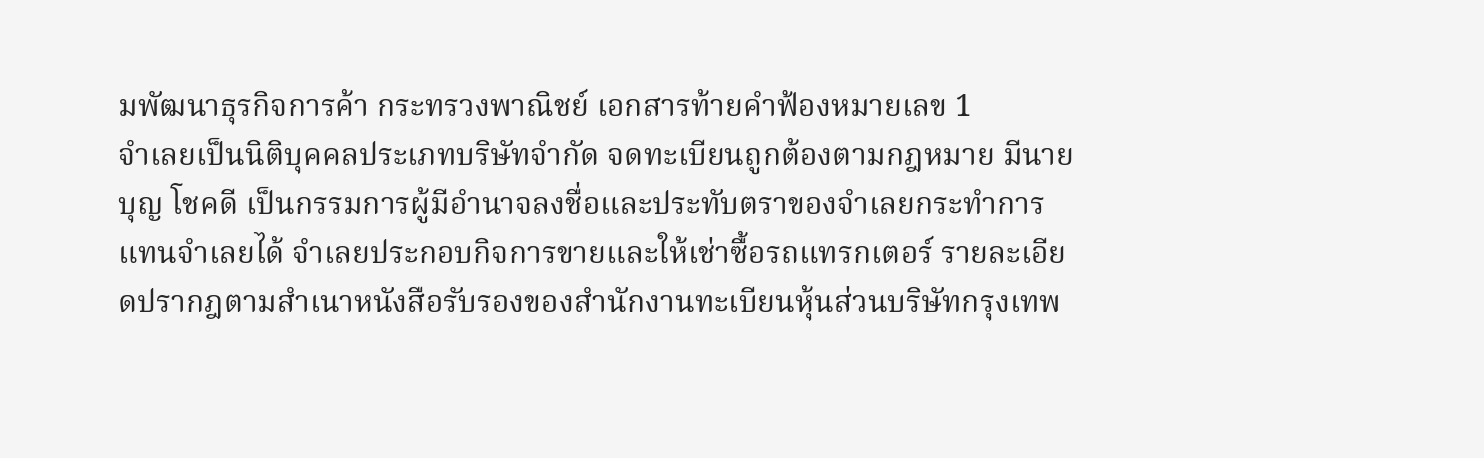มพัฒนาธุรกิจการค้า กระทรวงพาณิชย์ เอกสารท้ายคำฟ้องหมายเลข 1
จำเลยเป็นนิติบุคคลประเภทบริษัทจำกัด จดทะเบียนถูกต้องตามกฎหมาย มีนายบุญ โชคดี เป็นกรรมการผู้มีอำนาจลงชื่อและประทับตราของจำเลยกระทำการแทนจำเลยได้ จำเลยประกอบกิจการขายและให้เช่าซื้อรถแทรกเตอร์ รายละเอียดปรากฎตามสำเนาหนังสือรับรองของสำนักงานทะเบียนหุ้นส่วนบริษัทกรุงเทพ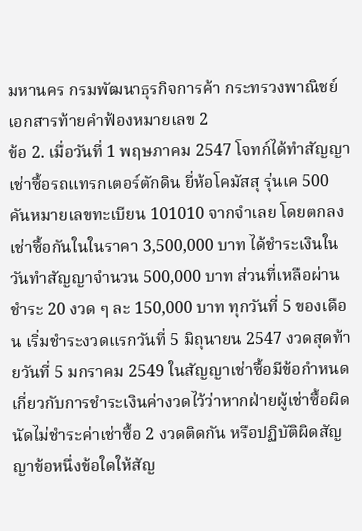มหานคร กรมพัฒนาธุรกิจการค้า กระทรวงพาณิชย์ เอกสารท้ายคำฟ้องหมายเลข 2
ข้อ 2. เมื่อวันที่ 1 พฤษภาคม 2547 โจทก์ได้ทำสัญญาเช่าซื้อรถแทรกเตอร์ตักดิน ยี่ห้อโคมัสสุ รุ่นเค 500 คันหมายเลขทะเบียน 101010 จากจำเลย โดยตกลงเช่าซื้อกันในในราคา 3,500,000 บาท ได้ชำระเงินในวันทำสัญญาจำนวน 500,000 บาท ส่วนที่เหลือผ่านชำระ 20 งวด ๆ ละ 150,000 บาท ทุกวันที่ 5 ของเดือน เริ่มชำระงวดแรกวันที่ 5 มิถุนายน 2547 งวดสุดท้ายวันที่ 5 มกราคม 2549 ในสัญญาเช่าซื้อมีข้อกำหนดเกี่ยวกับการชำระเงินค่างวดไว้ว่าหากฝ่ายผู้เช่าซื้อผิดนัดไม่ชำระค่าเช่าซื้อ 2 งวดติดกัน หรือปฏิบัติผิดสัญญาข้อหนึ่งข้อใดให้สัญ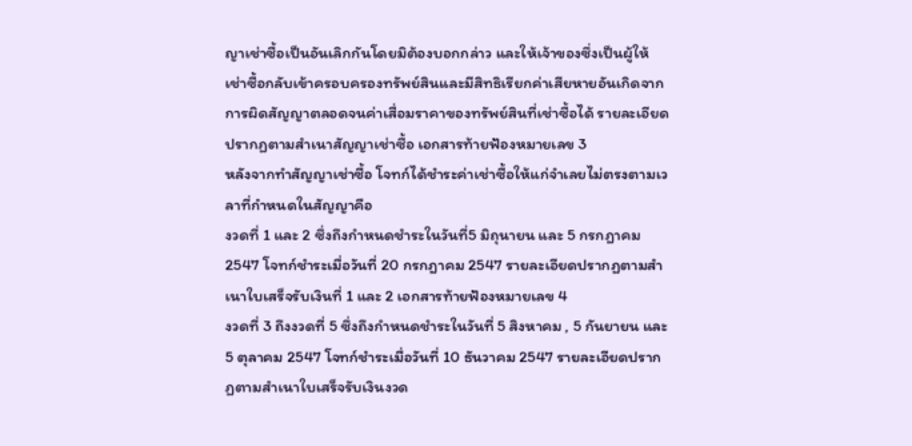ญาเช่าซื้อเป็นอันเลิกกันโดยมิต้องบอกกล่าว และให้เจ้าของซึ่งเป็นผู้ให้เช่าซื้อกลับเข้าครอบครองทรัพย์สินและมีสิทธิเรียกค่าเสียหายอันเกิดจากการผิดสัญญาตลอดจนค่าเสื่อมราคาของทรัพย์สินที่เช่าซื้อได้ รายละเอียดปรากฏตามสำเนาสัญญาเช่าซื้อ เอกสารท้ายฟ้องหมายเลข 3
หลังจากทำสัญญาเช่าซื้อ โจทก์ได้ชำระค่าเช่าซื้อให้แก่จำเลยไม่ตรงตามเวลาที่กำหนดในสัญญาคือ
งวดที่ 1 และ 2 ซึ่งถึงกำหนดชำระในวันที่5 มิถุนายน และ 5 กรกฎาคม 2547 โจทก์ชำระเมื่อวันที่ 20 กรกฎาคม 2547 รายละเอียดปรากฏตามสำเนาใบเสร็จรับเงินที่ 1 และ 2 เอกสารท้ายฟ้องหมายเลข 4
งวดที่ 3 ถึงงวดที่ 5 ซึ่งถึงกำหนดชำระในวันที่ 5 สิงหาคม , 5 กันยายน และ 5 ตุลาคม 2547 โจทก์ชำระเมื่อวันที่ 10 ธันวาคม 2547 รายละเอียดปรากฏตามสำเนาใบเสร็จรับเงินงวด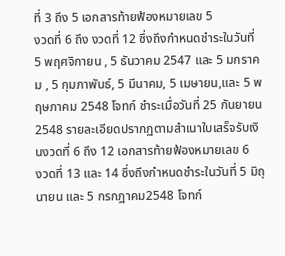ที่ 3 ถึง 5 เอกสารท้ายฟ้องหมายเลข 5
งวดที่ 6 ถึง งวดที่ 12 ซึ่งถึงกำหนดชำระในวันที่ 5 พฤศจิกายน , 5 ธันวาคม 2547 และ 5 มกราคม , 5 กุมภาพันธ์, 5 มีนาคม, 5 เมษายน,และ 5 พฤษภาคม 2548 โจทก์ ชำระเมื่อวันที่ 25 กันยายน 2548 รายละเอียดปรากฏตามสำเนาใบเสร็จรับเงินงวดที่ 6 ถึง 12 เอกสารท้ายฟ้องหมายเลข 6
งวดที่ 13 และ 14 ซึ่งถึงกำหนดชำระในวันที่ 5 มิถุนายน และ 5 กรกฎาคม2548 โจทก์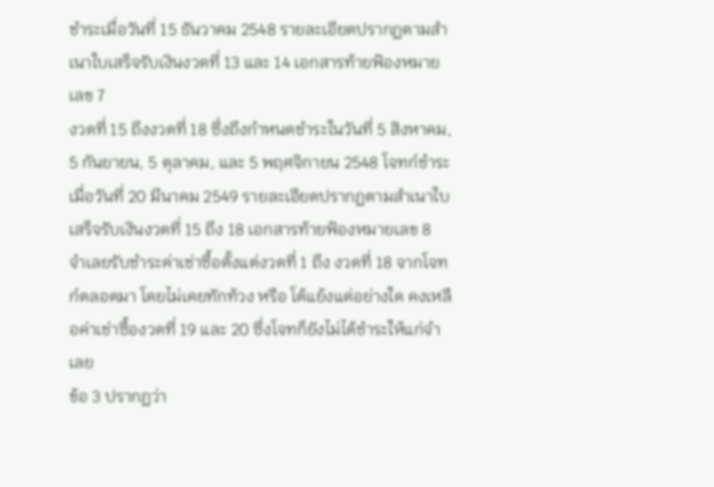ชำระเมื่อวันที่ 15 ธันวาคม 2548 รายละเอียดปรากฏตามสำเนาใบเสร็จรับเงินงวดที่ 13 และ 14 เอกสารท้ายฟ้องหมายเลข 7
งวดที่ 15 ถึงงวดที่ 18 ซึ่งถึงกำหนดชำระในวันที่ 5 สิงหาคม, 5 กันยายน, 5 ตุลาคม, และ 5 พฤศจิกายน 2548 โจทก์ชำระเมื่อวันที่ 20 มีนาคม 2549 รายละเอียดปรากฏตามสำเนาใบเสร็จรับเงินงวดที่ 15 ถึง 18 เอกสารท้ายฟ้องหมายเลข 8
จำเลยรับชำระค่าเช่าซื้อตั้งแต่งวดที่ 1 ถึง งวดที่ 18 จากโจทก์ตลอดมา โดยไม่เคยทักท้วง หรือ โต้แย้งแต่อย่างใด คงเหลือค่าเช่าซื้องวดที่ 19 และ 20 ซึ่งโจทก็ยังไม่ได้ชำระให้แก่จำเลย
ข้อ 3 ปรากฏว่า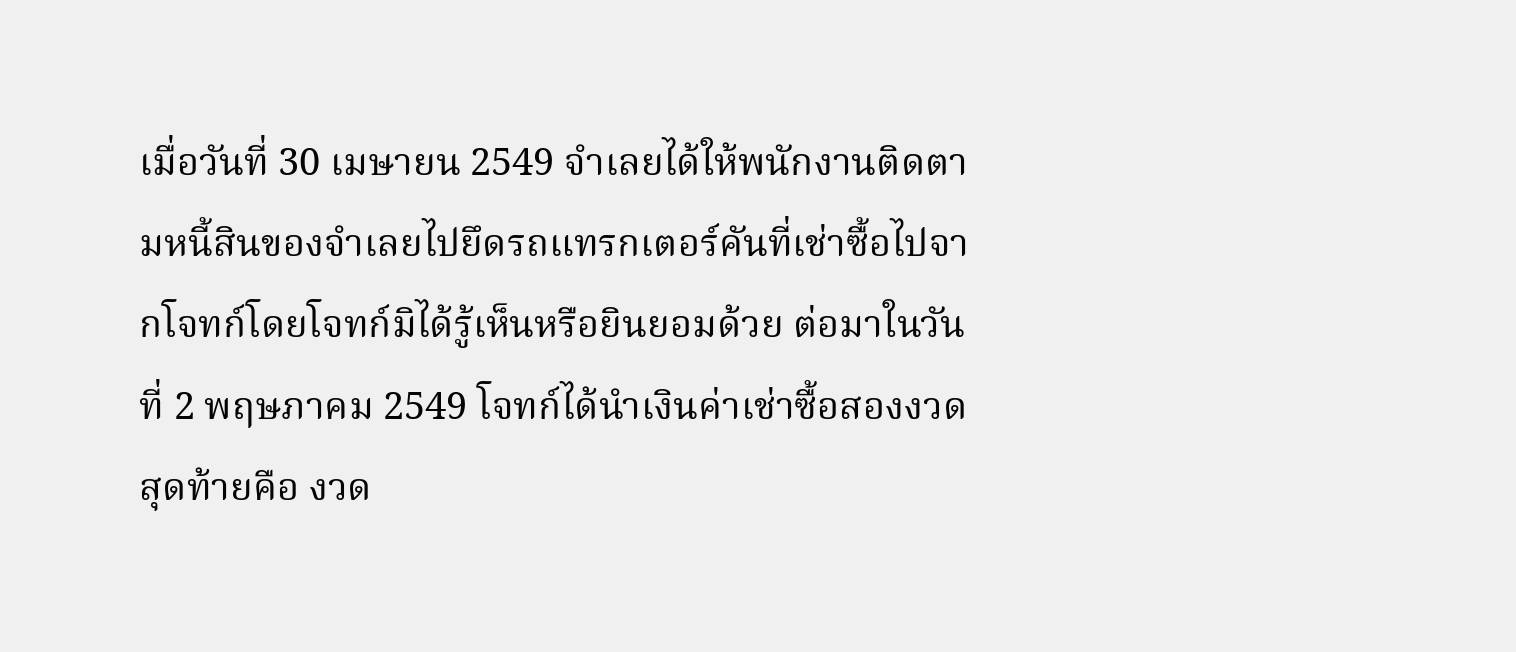เมื่อวันที่ 30 เมษายน 2549 จำเลยได้ให้พนักงานติดตามหนี้สินของจำเลยไปยึดรถแทรกเตอร์คันที่เช่าซื้อไปจากโจทก์โดยโจทก์มิได้รู้เห็นหรือยินยอมด้วย ต่อมาในวันที่ 2 พฤษภาคม 2549 โจทก์ได้นำเงินค่าเช่าซื้อสองงวดสุดท้ายคือ งวด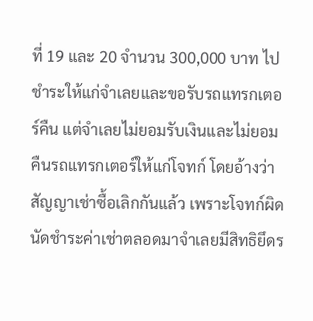ที่ 19 และ 20 จำนวน 300,000 บาท ไปชำระให้แก่จำเลยและขอรับรถแทรกเตอร์คืน แต่จำเลยไม่ยอมรับเงินและไม่ยอมคืนรถแทรกเตอร์ให้แก่โจทก์ โดยอ้างว่าสัญญาเช่าซื้อเลิกกันแล้ว เพราะโจทก์ผิดนัดชำระค่าเช่าตลอดมาจำเลยมีสิทธิยึดร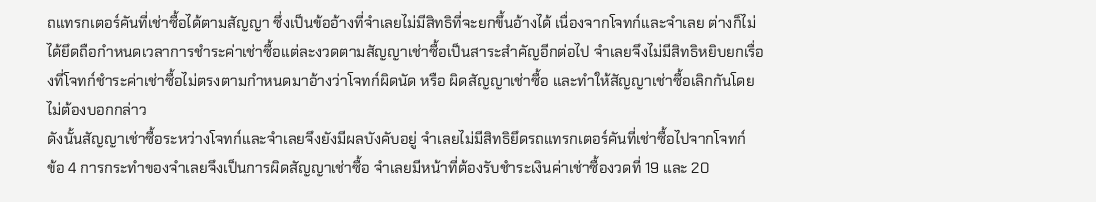ถแทรกเตอร์คันที่เช่าซื้อได้ตามสัญญา ซึ่งเป็นข้ออ้างที่จำเลยไม่มีสิทธิที่จะยกขึ้นอ้างได้ เนื่องจากโจทก์และจำเลย ต่างก็ไม่ได้ยึดถือกำหนดเวลาการชำระค่าเช่าซื้อแต่ละงวดตามสัญญาเช่าซื้อเป็นสาระสำคัญอีกต่อไป จำเลยจึงไม่มีสิทธิหยิบยกเรื่องที่โจทก์ชำระค่าเช่าซื้อไม่ตรงตามกำหนดมาอ้างว่าโจทก์ผิดนัด หรือ ผิดสัญญาเช่าซื้อ และทำให้สัญญาเช่าซื้อเลิกกันโดยไม่ต้องบอกกล่าว
ดังนั้นสัญญาเช่าซื้อระหว่างโจทก์และจำเลยจึงยังมีผลบังคับอยู่ จำเลยไม่มีสิทธิยึดรถแทรกเตอร์คันที่เช่าซื้อไปจากโจทก์
ข้อ 4 การกระทำของจำเลยจึงเป็นการผิดสัญญาเช่าซื้อ จำเลยมีหน้าที่ต้องรับชำระเงินค่าเช่าซื้องวดที่ 19 และ 20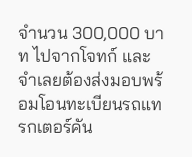จำนวน 300,000 บาท ไปจากโจทก์ และจำเลยต้องส่งมอบพร้อมโอนทะเบียนรถแทรกเตอร์คัน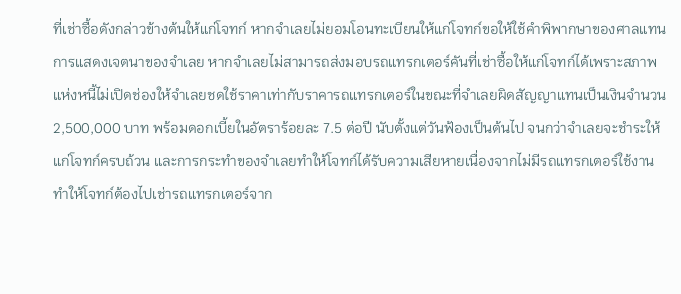ที่เช่าซื้อดังกล่าวข้างต้นให้แก่โจทก์ หากจำเลยไม่ยอมโอนทะเบียนให้แก่โจทก์ขอให้ใช้คำพิพากษาของศาลแทนการแสดงเจตนาของจำเลย หากจำเลยไม่สามารถส่งมอบรถแทรกเตอร์คันที่เช่าซื้อให้แก่โจทก์ได้เพราะสภาพแห่งหนี้ไม่เปิดช่องให้จำเลยชดใช้ราคาเท่ากับราคารถแทรกเตอร์ในขณะที่จำเลยผิดสัญญาแทนเป็นเงินจำนวน 2,500,000 บาท พร้อมดอกเบี้ยในอัตราร้อยละ 7.5 ต่อปี นับตั้งแต่วันฟ้องเป็นต้นไป จนกว่าจำเลยจะชำระให้แก่โจทก์ครบถ้วน และการกระทำของจำเลยทำให้โจทก์ได้รับความเสียหายเนื่องจากไม่มีรถแทรกเตอร์ใช้งาน ทำให้โจทก์ต้องไปเช่ารถแทรกเตอร์จาก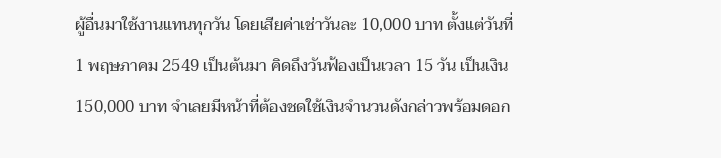ผู้อื่นมาใช้งานแทนทุกวัน โดยเสียค่าเช่าวันละ 10,000 บาท ตั้งแต่วันที่ 1 พฤษภาคม 2549 เป็นต้นมา คิดถึงวันฟ้องเป็นเวลา 15 วัน เป็นเงิน 150,000 บาท จำเลยมีหน้าที่ต้องชดใช้เงินจำนวนดังกล่าวพร้อมดอก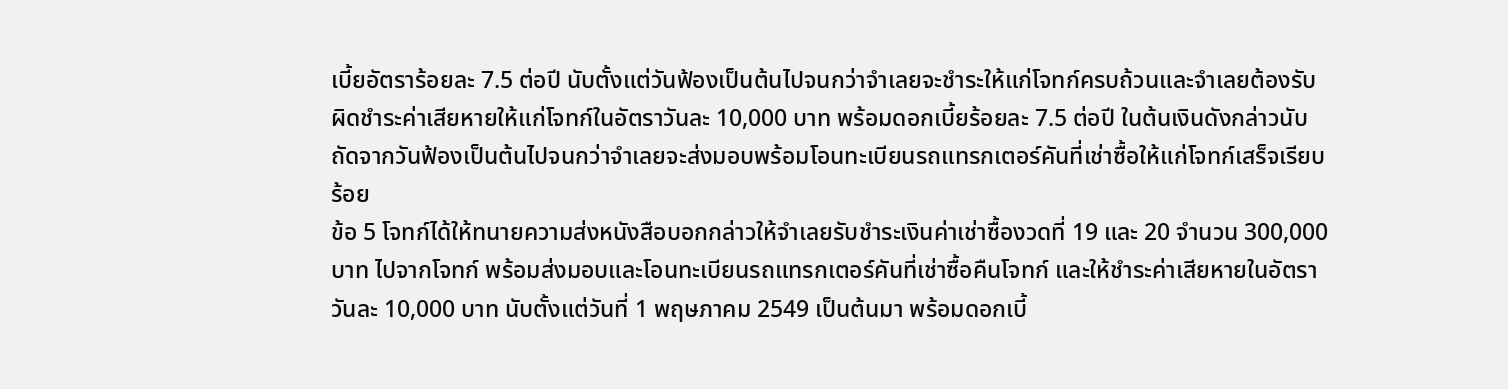เบี้ยอัตราร้อยละ 7.5 ต่อปี นับตั้งแต่วันฟ้องเป็นต้นไปจนกว่าจำเลยจะชำระให้แก่โจทก์ครบถ้วนและจำเลยต้องรับผิดชำระค่าเสียหายให้แก่โจทก์ในอัตราวันละ 10,000 บาท พร้อมดอกเบี้ยร้อยละ 7.5 ต่อปี ในต้นเงินดังกล่าวนับถัดจากวันฟ้องเป็นต้นไปจนกว่าจำเลยจะส่งมอบพร้อมโอนทะเบียนรถแทรกเตอร์คันที่เช่าซื้อให้แก่โจทก์เสร็จเรียบร้อย
ข้อ 5 โจทก์ได้ให้ทนายความส่งหนังสือบอกกล่าวให้จำเลยรับชำระเงินค่าเช่าซื้องวดที่ 19 และ 20 จำนวน 300,000 บาท ไปจากโจทก์ พร้อมส่งมอบและโอนทะเบียนรถแทรกเตอร์คันที่เช่าซื้อคืนโจทก์ และให้ชำระค่าเสียหายในอัตราวันละ 10,000 บาท นับตั้งแต่วันที่ 1 พฤษภาคม 2549 เป็นต้นมา พร้อมดอกเบี้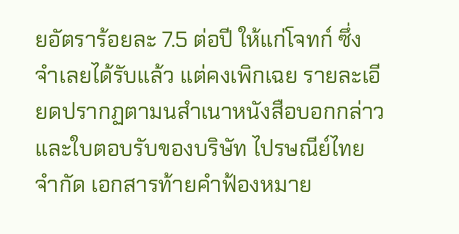ยอัตราร้อยละ 7.5 ต่อปี ให้แก่โจทก์ ซึ่งจำเลยได้รับแล้ว แต่คงเพิกเฉย รายละเอียดปรากฏตามนสำเนาหนังสือบอกกล่าว และใบตอบรับของบริษัท ไปรษณีย์ไทย จำกัด เอกสารท้ายคำฟ้องหมาย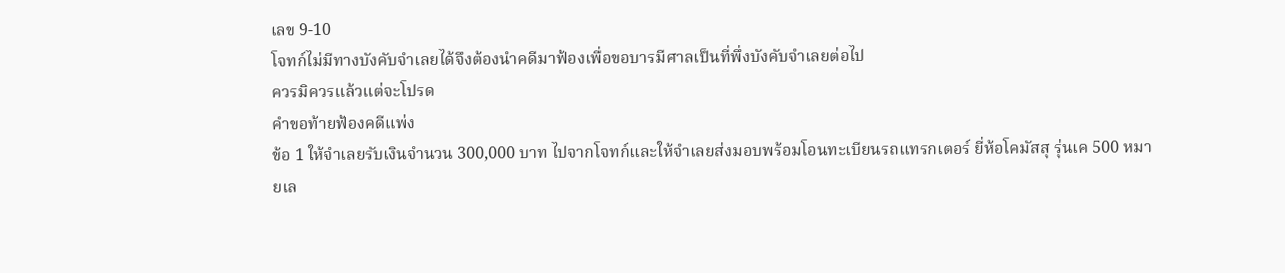เลข 9-10
โจทก์ไม่มีทางบังคับจำเลยได้จึงต้องนำคดีมาฟ้องเพื่อขอบารมีศาลเป็นที่พึ่งบังคับจำเลยต่อไป
ควรมิควรแล้วแต่จะโปรด
คำขอท้ายฟ้องคดีแพ่ง
ข้อ 1 ให้จำเลยรับเงินจำนวน 300,000 บาท ไปจากโจทก์และให้จำเลยส่งมอบพร้อมโอนทะเบียนรถแทรกเตอร์ ยี่ห้อโคมัสสุ รุ่นเค 500 หมายเล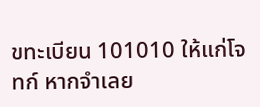ขทะเบียน 101010 ให้แก่โจทก์ หากจำเลย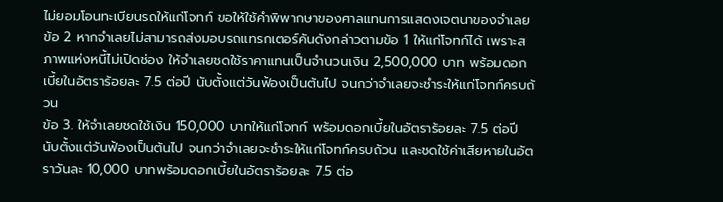ไม่ยอมโอนทะเบียนรถให้แก่โจทก์ ขอให้ใช้คำพิพากษาของศาลแทนการแสดงเจตนาของจำเลย
ข้อ 2 หากจำเลยไม่สามารถส่งมอบรถแทรกเตอร์คันดังกล่าวตามข้อ 1 ให้แก่โจทก์ได้ เพราะสภาพแห่งหนี้ไม่เปิดช่อง ให้จำเลยชดใช้ราคาแทนเป็นจำนวนเงิน 2,500,000 บาท พร้อมดอกเบี้ยในอัตราร้อยละ 7.5 ต่อปี นับตั้งแต่วันฟ้องเป็นต้นไป จนกว่าจำเลยจะชำระให้แก่โจทก์ครบถ้วน
ข้อ 3. ให้จำเลยชดใช้เงิน 150,000 บาทให้แก่โจทก์ พร้อมดอกเบี้ยในอัตราร้อยละ 7.5 ต่อปี นับตั้งแต่วันฟ้องเป็นต้นไป จนกว่าจำเลยจะชำระให้แก่โจทก์ครบถ้วน และชดใช้ค่าเสียหายในอัตราวันละ 10,000 บาทพร้อมดอกเบี้ยในอัตราร้อยละ 7.5 ต่อ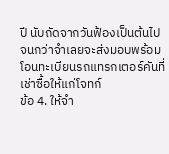ปี นับถัดจากวันฟ้องเป็นต้นไป จนกว่าจำเลยจะส่งมอบพร้อมโอนทะเบียนรถแทรกเตอร์คันที่เช่าซื้อให้แก่โจทก์
ข้อ 4. ให้จำ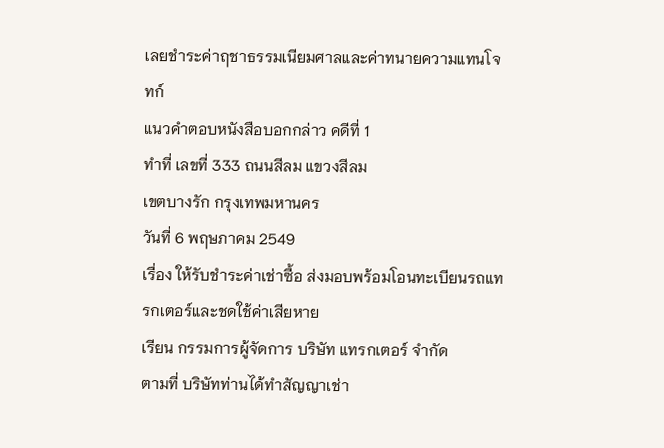เลยชำระค่าฤชาธรรมเนียมศาลและค่าทนายความแทนโจทก์
แนวคำตอบหนังสือบอกกล่าว คดีที่ 1
ทำที่ เลขที่ 333 ถนนสีลม แขวงสีลม
เขตบางรัก กรุงเทพมหานคร
วันที่ 6 พฤษภาคม 2549
เรื่อง ให้รับชำระค่าเช่าซื้อ ส่งมอบพร้อมโอนทะเบียนรถแทรกเตอร์และชดใช้ค่าเสียหาย
เรียน กรรมการผู้จัดการ บริษัท แทรกเตอร์ จำกัด
ตามที่ บริษัทท่านได้ทำสัญญาเช่า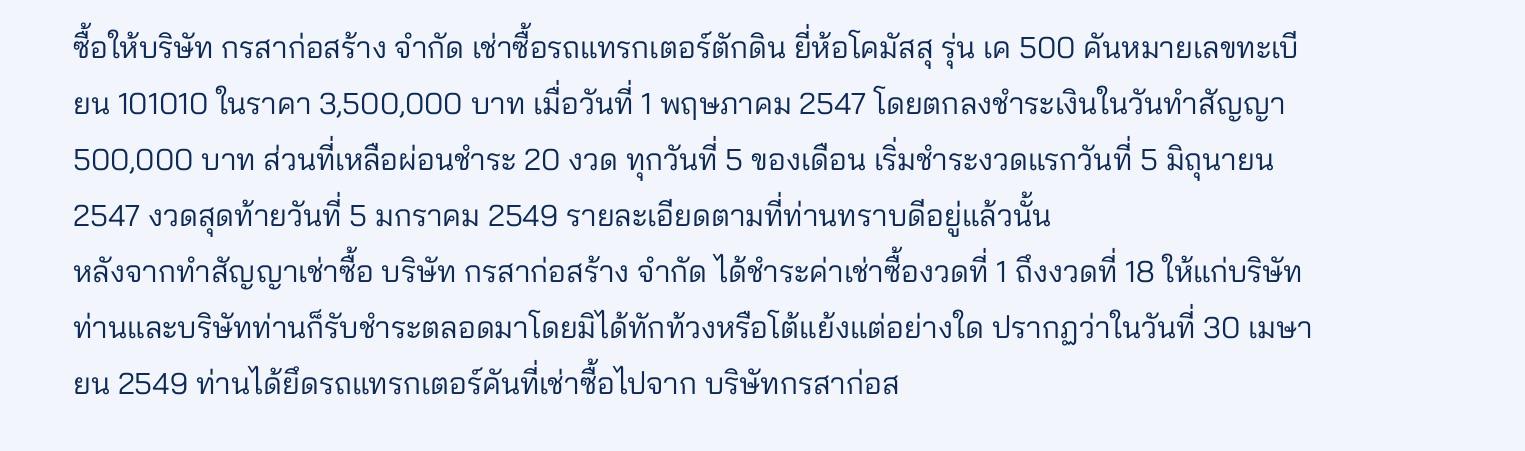ซื้อให้บริษัท กรสาก่อสร้าง จำกัด เช่าซื้อรถแทรกเตอร์ตักดิน ยี่ห้อโคมัสสุ รุ่น เค 500 คันหมายเลขทะเบียน 101010 ในราคา 3,500,000 บาท เมื่อวันที่ 1 พฤษภาคม 2547 โดยตกลงชำระเงินในวันทำสัญญา 500,000 บาท ส่วนที่เหลือผ่อนชำระ 20 งวด ทุกวันที่ 5 ของเดือน เริ่มชำระงวดแรกวันที่ 5 มิถุนายน 2547 งวดสุดท้ายวันที่ 5 มกราคม 2549 รายละเอียดตามที่ท่านทราบดีอยู่แล้วนั้น
หลังจากทำสัญญาเช่าซื้อ บริษัท กรสาก่อสร้าง จำกัด ได้ชำระค่าเช่าซื้องวดที่ 1 ถึงงวดที่ 18 ให้แก่บริษัทท่านและบริษัทท่านก็รับชำระตลอดมาโดยมิได้ทักท้วงหรือโต้แย้งแต่อย่างใด ปรากฏว่าในวันที่ 30 เมษายน 2549 ท่านได้ยึดรถแทรกเตอร์คันที่เช่าซื้อไปจาก บริษัทกรสาก่อส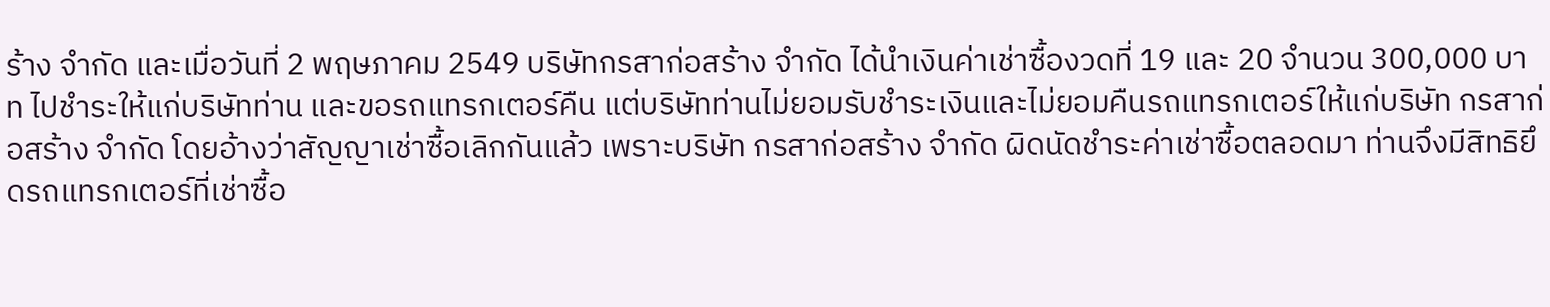ร้าง จำกัด และเมื่อวันที่ 2 พฤษภาคม 2549 บริษัทกรสาก่อสร้าง จำกัด ได้นำเงินค่าเช่าซื้องวดที่ 19 และ 20 จำนวน 300,000 บาท ไปชำระให้แก่บริษัทท่าน และขอรถแทรกเตอร์คืน แต่บริษัทท่านไม่ยอมรับชำระเงินและไม่ยอมคืนรถแทรกเตอร์ให้แก่บริษัท กรสาก่อสร้าง จำกัด โดยอ้างว่าสัญญาเช่าซื้อเลิกกันแล้ว เพราะบริษัท กรสาก่อสร้าง จำกัด ผิดนัดชำระค่าเช่าซื้อตลอดมา ท่านจึงมีสิทธิยึดรถแทรกเตอร์ที่เช่าซื้อ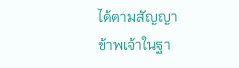ได้ตามสัญญา
ข้าพเจ้าในฐา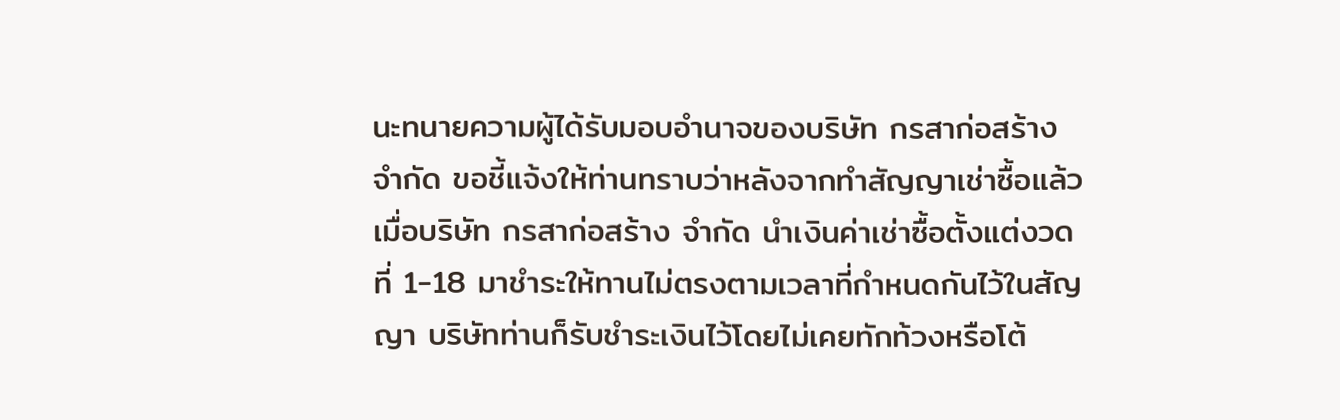นะทนายความผู้ได้รับมอบอำนาจของบริษัท กรสาก่อสร้าง จำกัด ขอชี้แจ้งให้ท่านทราบว่าหลังจากทำสัญญาเช่าซื้อแล้ว เมื่อบริษัท กรสาก่อสร้าง จำกัด นำเงินค่าเช่าซื้อตั้งแต่งวดที่ 1-18 มาชำระให้ทานไม่ตรงตามเวลาที่กำหนดกันไว้ในสัญญา บริษัทท่านก็รับชำระเงินไว้โดยไม่เคยทักท้วงหรือโต้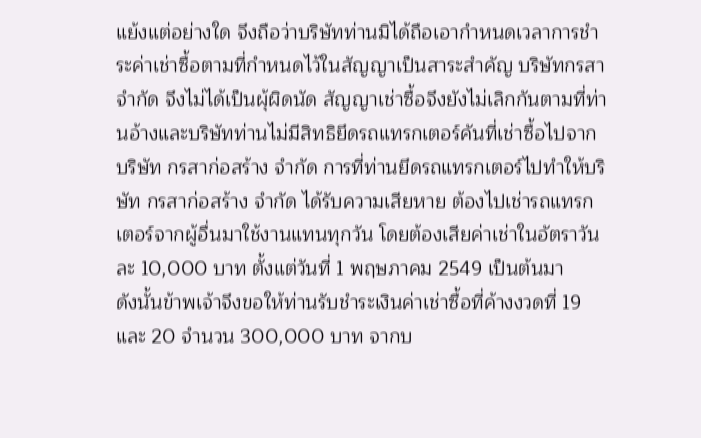แย้งแต่อย่างใด จึงถือว่าบริษัทท่านมิได้ถือเอากำหนดเวลาการชำระค่าเช่าซื้อตามที่กำหนดไว้ในสัญญาเป็นสาระสำคัญ บริษัทกรสาจำกัด จึงไม่ได้เป็นผุ้ผิดนัด สัญญาเช่าซื้อจึงยังไม่เลิกกันตามที่ท่านอ้างและบริษัทท่านไม่มีสิทธิยึดรถแทรกเตอร์คันที่เช่าซื้อไปจากบริษัท กรสาก่อสร้าง จำกัด การที่ท่านยึดรถแทรกเตอร์ไปทำให้บริษัท กรสาก่อสร้าง จำกัด ได้รับความเสียหาย ต้องไปเช่ารถแทรกเตอร์จากผู้อื่นมาใช้งานแทนทุกวัน โดยต้องเสียค่าเช่าในอัตราวันละ 10,000 บาท ตั้งแต่วันที่ 1 พฤษภาคม 2549 เป็นต้นมา
ดังนั้นข้าพเจ้าจึงขอให้ท่านรับชำระเงินค่าเช่าซื้อที่ค้างงวดที่ 19 และ 20 จำนวน 300,000 บาท จากบ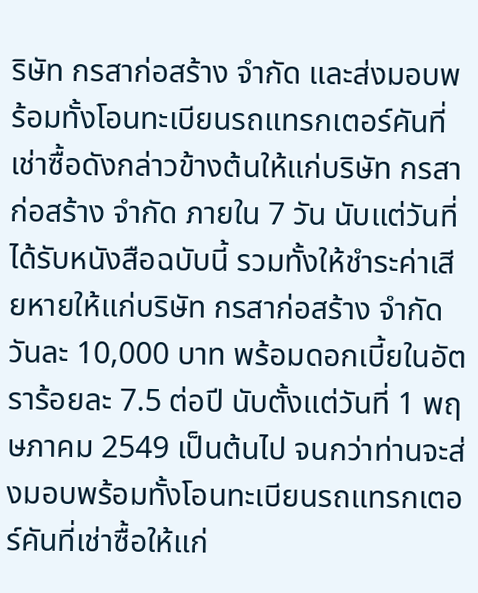ริษัท กรสาก่อสร้าง จำกัด และส่งมอบพร้อมทั้งโอนทะเบียนรถแทรกเตอร์คันที่เช่าซื้อดังกล่าวข้างต้นให้แก่บริษัท กรสาก่อสร้าง จำกัด ภายใน 7 วัน นับแต่วันที่ได้รับหนังสือฉบับนี้ รวมทั้งให้ชำระค่าเสียหายให้แก่บริษัท กรสาก่อสร้าง จำกัด วันละ 10,000 บาท พร้อมดอกเบี้ยในอัตราร้อยละ 7.5 ต่อปี นับตั้งแต่วันที่ 1 พฤษภาคม 2549 เป็นต้นไป จนกว่าท่านจะส่งมอบพร้อมทั้งโอนทะเบียนรถแทรกเตอร์คันที่เช่าซื้อให้แก่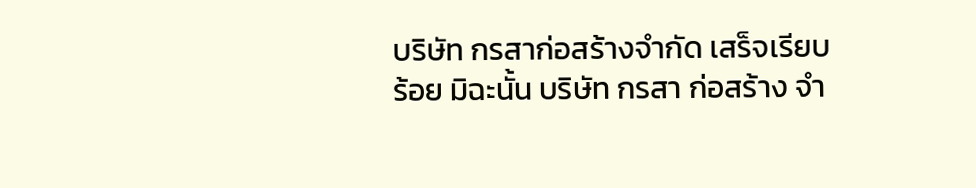บริษัท กรสาก่อสร้างจำกัด เสร็จเรียบร้อย มิฉะนั้น บริษัท กรสา ก่อสร้าง จำ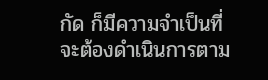กัด ก็มีความจำเป็นที่จะต้องดำเนินการตาม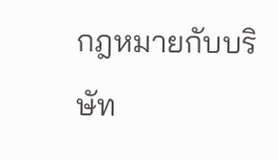กฎหมายกับบริษัท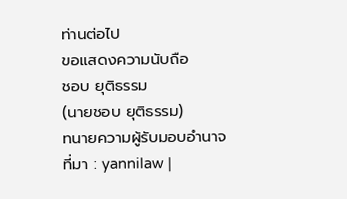ท่านต่อไป
ขอแสดงความนับถือ
ชอบ ยุติธรรม
(นายชอบ ยุติธรรม)
ทนายความผู้รับมอบอำนาจ
ที่มา : yannilaw |